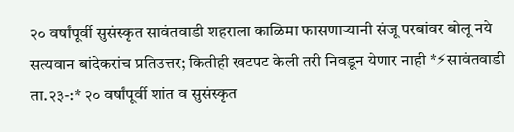२० वर्षांपूर्वी सुसंस्कृत सावंतवाडी शहराला काळिमा फासणाऱ्यानी संजू परबांवर बोलू नये
सत्यवान बांदेकरांच प्रतिउत्तर; कितीही खटपट केली तरी निवडून येणार नाही *⚡सावंतवाडी ता.२३-:* २० वर्षांपूर्वी शांत व सुसंस्कृत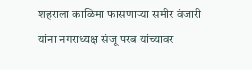शहराला काळिमा फासणाऱ्या समीर वंजारी यांना नगराध्यक्ष संजू परब यांच्यावर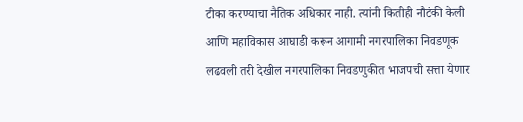टीका करण्याचा नैतिक अधिकार नाही. त्यांनी कितीही नौटंकी केली आणि महाविकास आघाडी करून आगामी नगरपालिका निवडणूक लढवली तरी देखील नगरपालिका निवडणुकीत भाजपची सत्ता येणार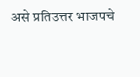असे प्रतिउत्तर भाजपचे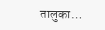तालुका…